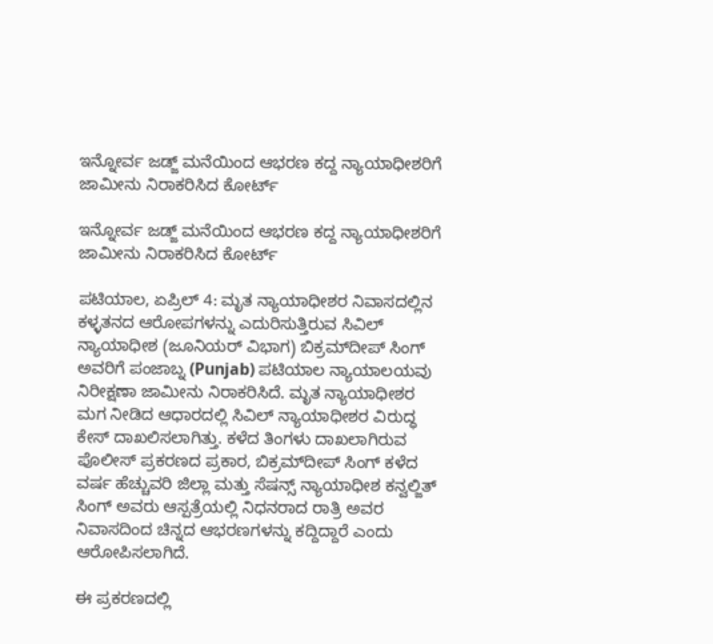ಇನ್ನೋರ್ವ ಜಡ್ಜ್ ಮನೆಯಿಂದ ಆಭರಣ ಕದ್ದ ನ್ಯಾಯಾಧೀಶರಿಗೆ ಜಾಮೀನು ನಿರಾಕರಿಸಿದ ಕೋರ್ಟ್

ಇನ್ನೋರ್ವ ಜಡ್ಜ್ ಮನೆಯಿಂದ ಆಭರಣ ಕದ್ದ ನ್ಯಾಯಾಧೀಶರಿಗೆ ಜಾಮೀನು ನಿರಾಕರಿಸಿದ ಕೋರ್ಟ್

ಪಟಿಯಾಲ, ಏಪ್ರಿಲ್ 4: ಮೃತ ನ್ಯಾಯಾಧೀಶರ ನಿವಾಸದಲ್ಲಿನ ಕಳ್ಳತನದ ಆರೋಪಗಳನ್ನು ಎದುರಿಸುತ್ತಿರುವ ಸಿವಿಲ್ ನ್ಯಾಯಾಧೀಶ (ಜೂನಿಯರ್ ವಿಭಾಗ) ಬಿಕ್ರಮ್‌ದೀಪ್ ಸಿಂಗ್ ಅವರಿಗೆ ಪಂಜಾಬ್ನ (Punjab) ಪಟಿಯಾಲ ನ್ಯಾಯಾಲಯವು ನಿರೀಕ್ಷಣಾ ಜಾಮೀನು ನಿರಾಕರಿಸಿದೆ. ಮೃತ ನ್ಯಾಯಾಧೀಶರ ಮಗ ನೀಡಿದ ಆಧಾರದಲ್ಲಿ ಸಿವಿಲ್ ನ್ಯಾಯಾಧೀಶರ ವಿರುದ್ಧ ಕೇಸ್ ದಾಖಲಿಸಲಾಗಿತ್ತು. ಕಳೆದ ತಿಂಗಳು ದಾಖಲಾಗಿರುವ ಪೊಲೀಸ್ ಪ್ರಕರಣದ ಪ್ರಕಾರ, ಬಿಕ್ರಮ್‌ದೀಪ್ ಸಿಂಗ್ ಕಳೆದ ವರ್ಷ ಹೆಚ್ಚುವರಿ ಜಿಲ್ಲಾ ಮತ್ತು ಸೆಷನ್ಸ್ ನ್ಯಾಯಾಧೀಶ ಕನ್ವಲ್ಜಿತ್ ಸಿಂಗ್ ಅವರು ಆಸ್ಪತ್ರೆಯಲ್ಲಿ ನಿಧನರಾದ ರಾತ್ರಿ ಅವರ ನಿವಾಸದಿಂದ ಚಿನ್ನದ ಆಭರಣಗಳನ್ನು ಕದ್ದಿದ್ದಾರೆ ಎಂದು ಆರೋಪಿಸಲಾಗಿದೆ.

ಈ ಪ್ರಕರಣದಲ್ಲಿ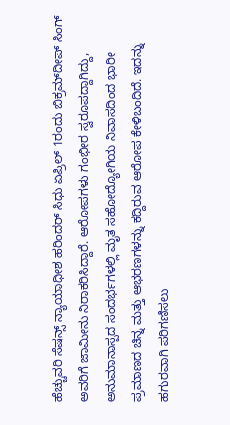ಹೆಚ್ಚುವರಿ ಸೆಷನ್ಸ್ ನ್ಯಾಯಾಧೀಶ ಹರಿಂದರ್ ಸಿಧು ಏಪ್ರಿಲ್ 1ರಂದು ಬಿಕ್ರಮ್‌ದೀಪ್ ಸಿಂಗ್ ಅವರಿಗೆ ಜಾಮೀನು ನಿರಾಕರಿಸಿದ್ದಾರೆ. ಆರೋಪಗಳು ಗಂಭೀರ ಸ್ವರೂಪದ್ದಾಗಿದ್ದು, ಅನುಮಾನಾಸ್ಪದ ಸಂದರ್ಭಗಳಲ್ಲಿ ಮೃತ ಸಹೋದ್ಯೋಗಿಯ ನಿವಾಸದಿಂದ ಭಾರೀ ಪ್ರಮಾಣದ ಚಿನ್ನ ಮತ್ತು ಆಭರಣಗಳನ್ನು ಕದ್ದಿರುವ ಆರೋಪ ಕೇಳಿಬಂದಿದೆ. ಇದನ್ನು ಹಗುರವಾಗಿ ಪರಿಗಣಿಸಲು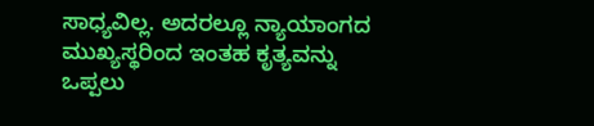ಸಾಧ್ಯವಿಲ್ಲ. ಅದರಲ್ಲೂ ನ್ಯಾಯಾಂಗದ ಮುಖ್ಯಸ್ಥರಿಂದ ಇಂತಹ ಕೃತ್ಯವನ್ನು ಒಪ್ಪಲು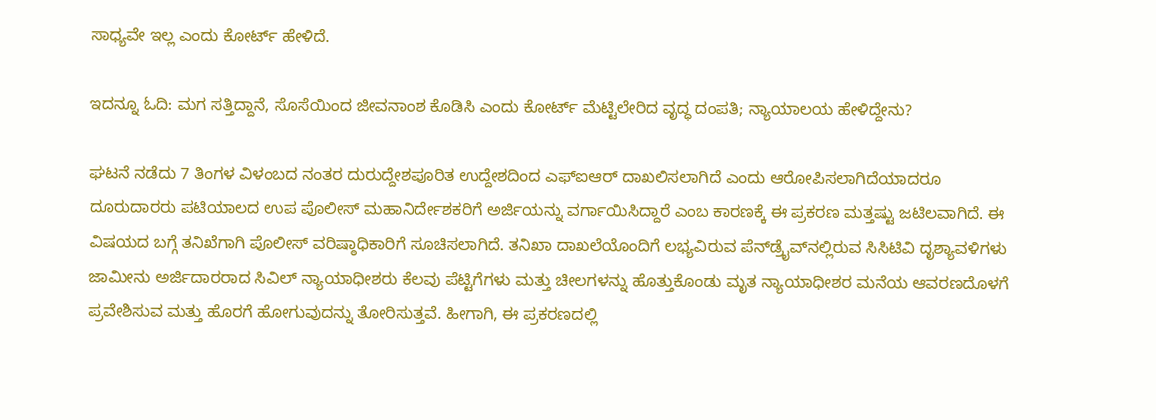ಸಾಧ್ಯವೇ ಇಲ್ಲ ಎಂದು ಕೋರ್ಟ್ ಹೇಳಿದೆ.

ಇದನ್ನೂ ಓದಿ: ಮಗ ಸತ್ತಿದ್ದಾನೆ, ಸೊಸೆಯಿಂದ ಜೀವನಾಂಶ ಕೊಡಿಸಿ ಎಂದು ಕೋರ್ಟ್ ಮೆಟ್ಟಿಲೇರಿದ ವೃದ್ಧ ದಂಪತಿ; ನ್ಯಾಯಾಲಯ ಹೇಳಿದ್ದೇನು?

ಘಟನೆ ನಡೆದು 7 ತಿಂಗಳ ವಿಳಂಬದ ನಂತರ ದುರುದ್ದೇಶಪೂರಿತ ಉದ್ದೇಶದಿಂದ ಎಫ್‌ಐಆರ್ ದಾಖಲಿಸಲಾಗಿದೆ ಎಂದು ಆರೋಪಿಸಲಾಗಿದೆಯಾದರೂ ದೂರುದಾರರು ಪಟಿಯಾಲದ ಉಪ ಪೊಲೀಸ್ ಮಹಾನಿರ್ದೇಶಕರಿಗೆ ಅರ್ಜಿಯನ್ನು ವರ್ಗಾಯಿಸಿದ್ದಾರೆ ಎಂಬ ಕಾರಣಕ್ಕೆ ಈ ಪ್ರಕರಣ ಮತ್ತಷ್ಟು ಜಟಿಲವಾಗಿದೆ. ಈ ವಿಷಯದ ಬಗ್ಗೆ ತನಿಖೆಗಾಗಿ ಪೊಲೀಸ್ ವರಿಷ್ಠಾಧಿಕಾರಿಗೆ ಸೂಚಿಸಲಾಗಿದೆ. ತನಿಖಾ ದಾಖಲೆಯೊಂದಿಗೆ ಲಭ್ಯವಿರುವ ಪೆನ್‌ಡ್ರೈವ್‌ನಲ್ಲಿರುವ ಸಿಸಿಟಿವಿ ದೃಶ್ಯಾವಳಿಗಳು ಜಾಮೀನು ಅರ್ಜಿದಾರರಾದ ಸಿವಿಲ್ ನ್ಯಾಯಾಧೀಶರು ಕೆಲವು ಪೆಟ್ಟಿಗೆಗಳು ಮತ್ತು ಚೀಲಗಳನ್ನು ಹೊತ್ತುಕೊಂಡು ಮೃತ ನ್ಯಾಯಾಧೀಶರ ಮನೆಯ ಆವರಣದೊಳಗೆ ಪ್ರವೇಶಿಸುವ ಮತ್ತು ಹೊರಗೆ ಹೋಗುವುದನ್ನು ತೋರಿಸುತ್ತವೆ. ಹೀಗಾಗಿ, ಈ ಪ್ರಕರಣದಲ್ಲಿ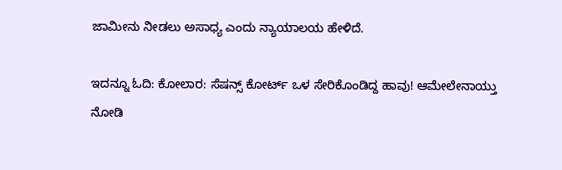ಜಾಮೀನು ನೀಡಲು ಅಸಾಧ್ಯ ಎಂದು ನ್ಯಾಯಾಲಯ ಹೇಳಿದೆ.

ಇದನ್ನೂ ಓದಿ: ಕೋಲಾರ: ಸೆಷನ್ಸ್ ಕೋರ್ಟ್ ಒಳ ಸೇರಿಕೊಂಡಿದ್ದ ಹಾವು! ಆಮೇಲೇನಾಯ್ತು ನೋಡಿ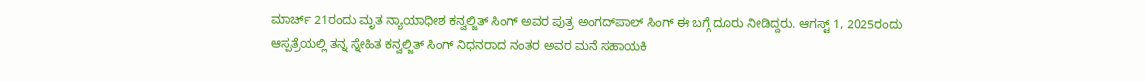ಮಾರ್ಚ್ 21ರಂದು ಮೃತ ನ್ಯಾಯಾಧೀಶ ಕನ್ವಲ್ಜಿತ್ ಸಿಂಗ್ ಅವರ ಪುತ್ರ ಅಂಗದ್‌ಪಾಲ್ ಸಿಂಗ್ ಈ ಬಗ್ಗೆ ದೂರು ನೀಡಿದ್ದರು. ಆಗಸ್ಟ್ 1, 2025ರಂದು ಆಸ್ಪತ್ರೆಯಲ್ಲಿ ತನ್ನ ಸ್ನೇಹಿತ ಕನ್ವಲ್ಜಿತ್ ಸಿಂಗ್ ನಿಧನರಾದ ನಂತರ ಅವರ ಮನೆ ಸಹಾಯಕಿ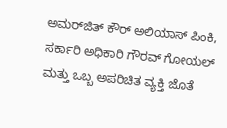ಅಮರ್‌ಜಿತ್ ಕೌರ್ ಅಲಿಯಾಸ್ ಪಿಂಕಿ, ಸರ್ಕಾರಿ ಅಧಿಕಾರಿ ಗೌರವ್ ಗೋಯಲ್ ಮತ್ತು ಒಬ್ಬ ಅಪರಿಚಿತ ವ್ಯಕ್ತಿ ಜೊತೆ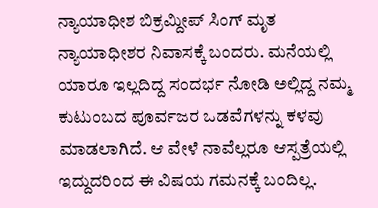ನ್ಯಾಯಾಧೀಶ ಬಿಕ್ರಮ್ದೀಪ್ ಸಿಂಗ್ ಮೃತ ನ್ಯಾಯಾಧೀಶರ ನಿವಾಸಕ್ಕೆ ಬಂದರು. ಮನೆಯಲ್ಲಿ ಯಾರೂ ಇಲ್ಲದಿದ್ದ ಸಂದರ್ಭ ನೋಡಿ ಅಲ್ಲಿದ್ದ ನಮ್ಮ ಕುಟುಂಬದ ಪೂರ್ವಜರ ಒಡವೆಗಳನ್ನು ಕಳವು ಮಾಡಲಾಗಿದೆ. ಆ ವೇಳೆ ನಾವೆಲ್ಲರೂ ಆಸ್ಪತ್ರೆಯಲ್ಲಿ ಇದ್ದುದರಿಂದ ಈ ವಿಷಯ ಗಮನಕ್ಕೆ ಬಂದಿಲ್ಲ.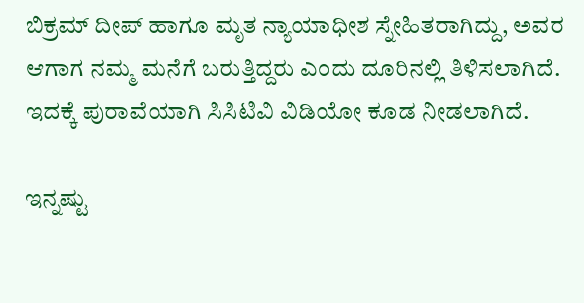ಬಿಕ್ರಮ್ ದೀಪ್ ಹಾಗೂ ಮೃತ ನ್ಯಾಯಾಧೀಶ ಸ್ನೇಹಿತರಾಗಿದ್ದು, ಅವರ ಆಗಾಗ ನಮ್ಮ ಮನೆಗೆ ಬರುತ್ತಿದ್ದರು ಎಂದು ದೂರಿನಲ್ಲಿ ತಿಳಿಸಲಾಗಿದೆ. ಇದಕ್ಕೆ ಪುರಾವೆಯಾಗಿ ಸಿಸಿಟಿವಿ ವಿಡಿಯೋ ಕೂಡ ನೀಡಲಾಗಿದೆ.

ಇನ್ನಷ್ಟು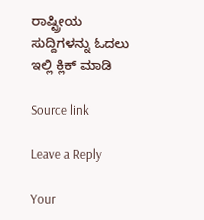ರಾಷ್ಟ್ರೀಯ ಸುದ್ದಿಗಳನ್ನು ಓದಲು ಇಲ್ಲಿ ಕ್ಲಿಕ್ ಮಾಡಿ

Source link

Leave a Reply

Your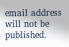email address will not be published.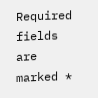Required fields are marked *